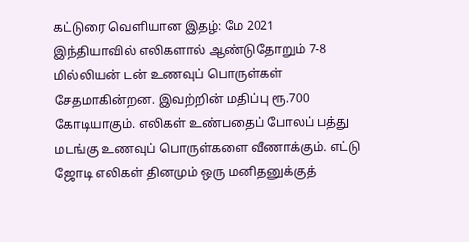கட்டுரை வெளியான இதழ்: மே 2021
இந்தியாவில் எலிகளால் ஆண்டுதோறும் 7-8 மில்லியன் டன் உணவுப் பொருள்கள் சேதமாகின்றன. இவற்றின் மதிப்பு ரூ.700 கோடியாகும். எலிகள் உண்பதைப் போலப் பத்து மடங்கு உணவுப் பொருள்களை வீணாக்கும். எட்டு ஜோடி எலிகள் தினமும் ஒரு மனிதனுக்குத்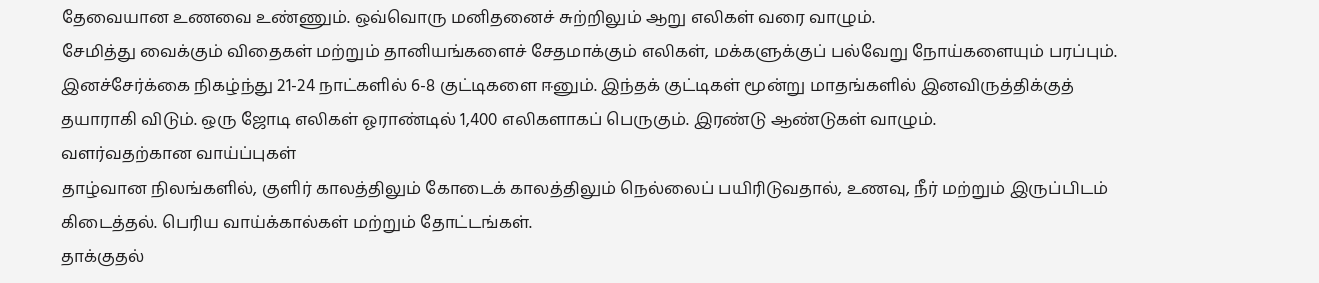தேவையான உணவை உண்ணும். ஒவ்வொரு மனிதனைச் சுற்றிலும் ஆறு எலிகள் வரை வாழும்.
சேமித்து வைக்கும் விதைகள் மற்றும் தானியங்களைச் சேதமாக்கும் எலிகள், மக்களுக்குப் பல்வேறு நோய்களையும் பரப்பும். இனச்சேர்க்கை நிகழ்ந்து 21-24 நாட்களில் 6-8 குட்டிகளை ஈனும். இந்தக் குட்டிகள் மூன்று மாதங்களில் இனவிருத்திக்குத் தயாராகி விடும். ஒரு ஜோடி எலிகள் ஓராண்டில் 1,400 எலிகளாகப் பெருகும். இரண்டு ஆண்டுகள் வாழும்.
வளர்வதற்கான வாய்ப்புகள்
தாழ்வான நிலங்களில், குளிர் காலத்திலும் கோடைக் காலத்திலும் நெல்லைப் பயிரிடுவதால், உணவு, நீர் மற்றும் இருப்பிடம் கிடைத்தல். பெரிய வாய்க்கால்கள் மற்றும் தோட்டங்கள்.
தாக்குதல்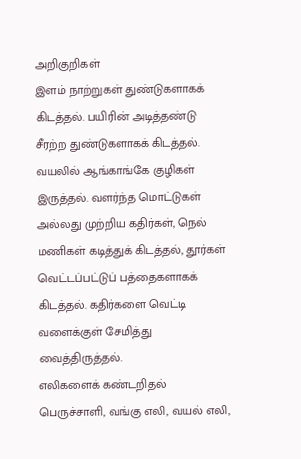அறிகுறிகள்
இளம் நாற்றுகள் துண்டுகளாகக் கிடத்தல். பயிரின் அடித்தண்டு சீரற்ற துண்டுகளாகக் கிடத்தல். வயலில் ஆங்காங்கே குழிகள் இருத்தல். வளர்ந்த மொட்டுகள் அல்லது முற்றிய கதிர்கள், நெல் மணிகள் கடித்துக் கிடத்தல், தூர்கள் வெட்டப்பட்டுப் பத்தைகளாகக் கிடத்தல். கதிர்களை வெட்டி வளைக்குள் சேமித்து வைத்திருத்தல்.
எலிகளைக் கண்டறிதல்
பெருச்சாளி, வங்கு எலி, வயல் எலி,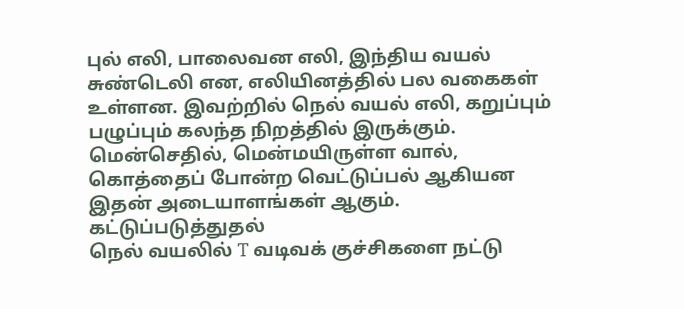புல் எலி, பாலைவன எலி, இந்திய வயல் சுண்டெலி என, எலியினத்தில் பல வகைகள் உள்ளன. இவற்றில் நெல் வயல் எலி, கறுப்பும் பழுப்பும் கலந்த நிறத்தில் இருக்கும். மென்செதில், மென்மயிருள்ள வால், கொத்தைப் போன்ற வெட்டுப்பல் ஆகியன இதன் அடையாளங்கள் ஆகும்.
கட்டுப்படுத்துதல்
நெல் வயலில் T வடிவக் குச்சிகளை நட்டு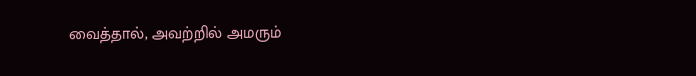வைத்தால், அவற்றில் அமரும்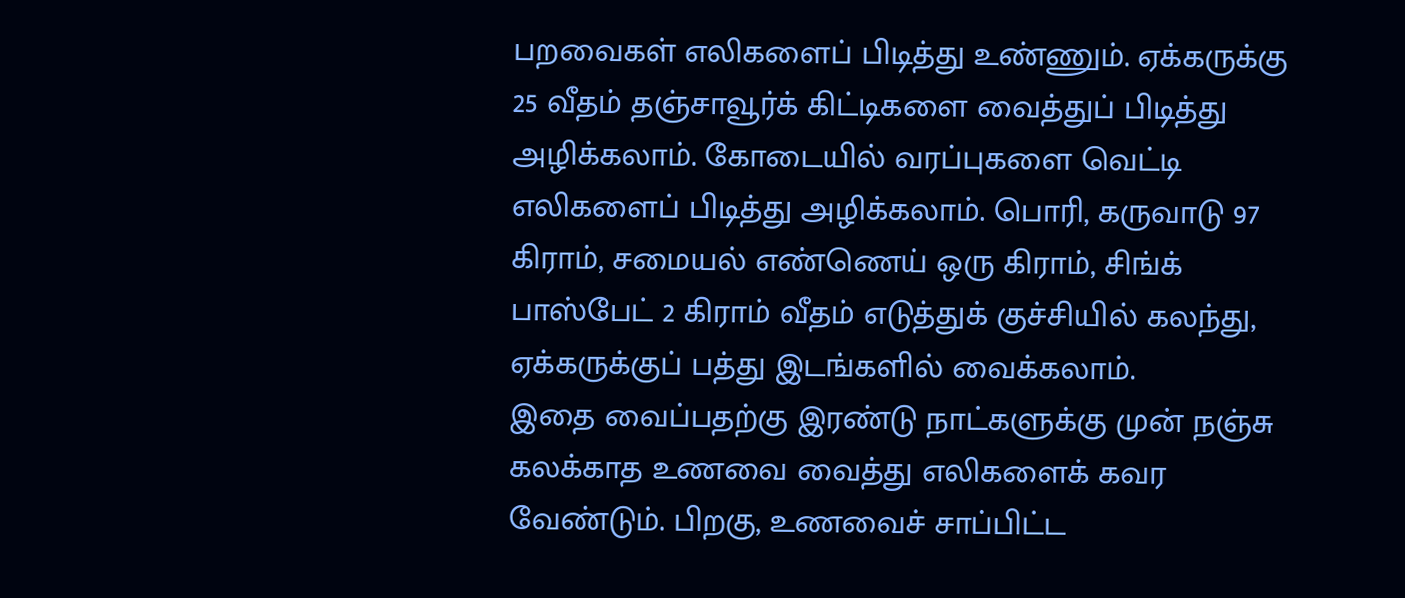பறவைகள் எலிகளைப் பிடித்து உண்ணும். ஏக்கருக்கு 25 வீதம் தஞ்சாவூர்க் கிட்டிகளை வைத்துப் பிடித்து அழிக்கலாம். கோடையில் வரப்புகளை வெட்டி எலிகளைப் பிடித்து அழிக்கலாம். பொரி, கருவாடு 97 கிராம், சமையல் எண்ணெய் ஒரு கிராம், சிங்க் பாஸ்பேட் 2 கிராம் வீதம் எடுத்துக் குச்சியில் கலந்து, ஏக்கருக்குப் பத்து இடங்களில் வைக்கலாம்.
இதை வைப்பதற்கு இரண்டு நாட்களுக்கு முன் நஞ்சு கலக்காத உணவை வைத்து எலிகளைக் கவர வேண்டும். பிறகு, உணவைச் சாப்பிட்ட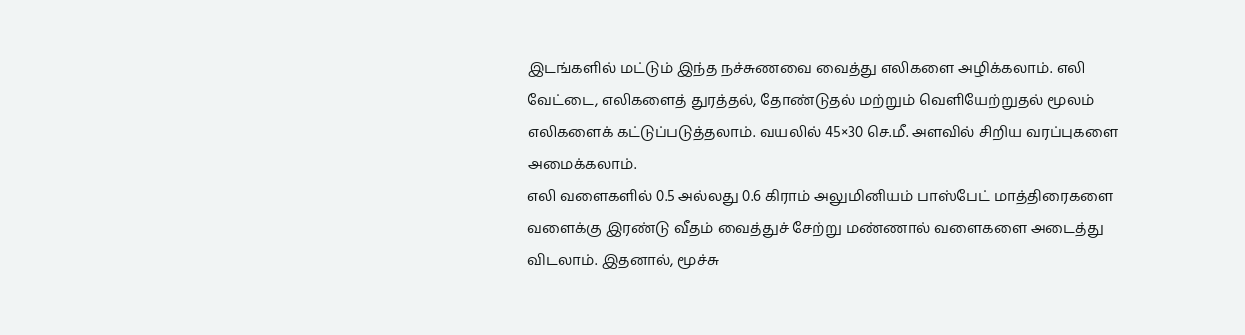இடங்களில் மட்டும் இந்த நச்சுணவை வைத்து எலிகளை அழிக்கலாம். எலி வேட்டை, எலிகளைத் துரத்தல், தோண்டுதல் மற்றும் வெளியேற்றுதல் மூலம் எலிகளைக் கட்டுப்படுத்தலாம். வயலில் 45×30 செ.மீ. அளவில் சிறிய வரப்புகளை அமைக்கலாம்.
எலி வளைகளில் 0.5 அல்லது 0.6 கிராம் அலுமினியம் பாஸ்பேட் மாத்திரைகளை வளைக்கு இரண்டு வீதம் வைத்துச் சேற்று மண்ணால் வளைகளை அடைத்து விடலாம். இதனால், மூச்சு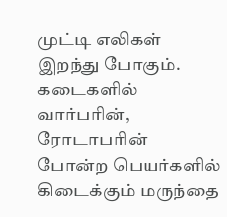முட்டி எலிகள் இறந்து போகும்.
கடைகளில் வார்பரின், ரோடாபரின் போன்ற பெயர்களில் கிடைக்கும் மருந்தை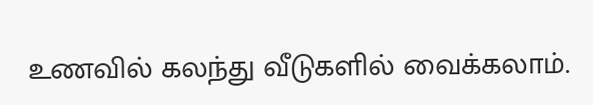உணவில் கலந்து வீடுகளில் வைக்கலாம்.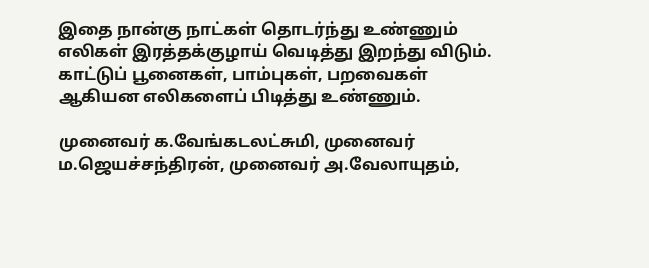இதை நான்கு நாட்கள் தொடர்ந்து உண்ணும் எலிகள் இரத்தக்குழாய் வெடித்து இறந்து விடும். காட்டுப் பூனைகள், பாம்புகள், பறவைகள் ஆகியன எலிகளைப் பிடித்து உண்ணும்.

முனைவர் க.வேங்கடலட்சுமி, முனைவர் ம.ஜெயச்சந்திரன், முனைவர் அ.வேலாயுதம்,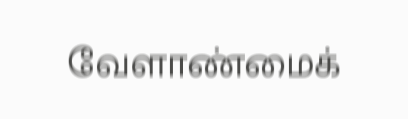வேளாண்மைக்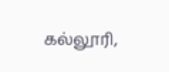கல்லூரி,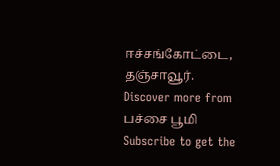ஈச்சங்கோட்டை, தஞ்சாவூர்.
Discover more from பச்சை பூமி
Subscribe to get the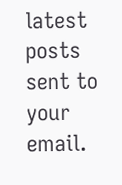latest posts sent to your email.